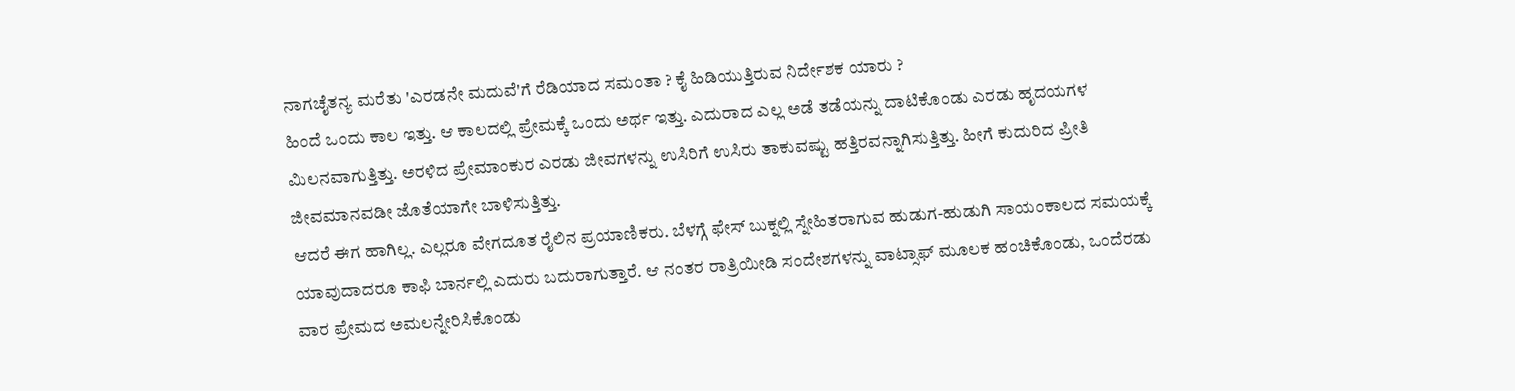ನಾಗಚೈತನ್ಯ ಮರೆತು 'ಎರಡನೇ ಮದುವೆ'ಗೆ ರೆಡಿಯಾದ ಸಮಂತಾ ? ಕೈ ಹಿಡಿಯುತ್ತಿರುವ ನಿರ್ದೇಶಕ ಯಾರು ?
ಹಿಂದೆ ಒಂದು ಕಾಲ ಇತ್ತು. ಆ ಕಾಲದಲ್ಲಿ ಪ್ರೇಮಕ್ಕೆ ಒಂದು ಅರ್ಥ ಇತ್ತು. ಎದುರಾದ ಎಲ್ಲ ಅಡೆ ತಡೆಯನ್ನು ದಾಟಿಕೊಂಡು ಎರಡು ಹೃದಯಗಳ ಮಿಲನವಾಗುತ್ತಿತ್ತು. ಅರಳಿದ ಪ್ರೇಮಾಂಕುರ ಎರಡು ಜೀವಗಳನ್ನು ಉಸಿರಿಗೆ ಉಸಿರು ತಾಕುವಷ್ಟು ಹತ್ತಿರವನ್ನಾಗಿಸುತ್ತಿತ್ತು. ಹೀಗೆ ಕುದುರಿದ ಪ್ರೀತಿ ಜೀವಮಾನವಡೀ ಜೊತೆಯಾಗೇ ಬಾಳಿಸುತ್ತಿತ್ತು.
ಆದರೆ ಈಗ ಹಾಗಿಲ್ಲ. ಎಲ್ಲರೂ ವೇಗದೂತ ರೈಲಿನ ಪ್ರಯಾಣಿಕರು. ಬೆಳಗ್ಗೆ ಫೇಸ್ ಬುಕ್ನಲ್ಲಿ ಸ್ನೇಹಿತರಾಗುವ ಹುಡುಗ-ಹುಡುಗಿ ಸಾಯಂಕಾಲದ ಸಮಯಕ್ಕೆ ಯಾವುದಾದರೂ ಕಾಫಿ ಬಾರ್ನಲ್ಲಿ ಎದುರು ಬದುರಾಗುತ್ತಾರೆ. ಆ ನಂತರ ರಾತ್ರಿಯೀಡಿ ಸಂದೇಶಗಳನ್ನು ವಾಟ್ಸಾಫ್ ಮೂಲಕ ಹಂಚಿಕೊಂಡು, ಒಂದೆರಡು ವಾರ ಪ್ರೇಮದ ಅಮಲನ್ನೇರಿಸಿಕೊಂಡು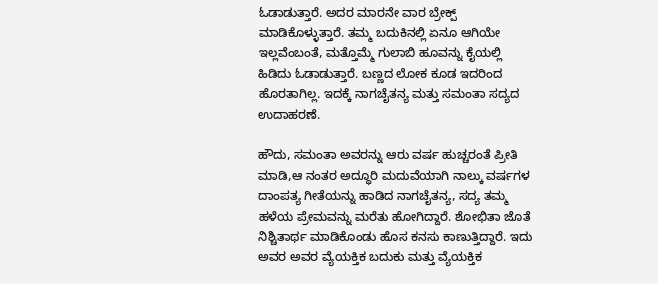ಓಡಾಡುತ್ತಾರೆ. ಅದರ ಮಾರನೇ ವಾರ ಬ್ರೇಕ್ಪ್ ಮಾಡಿಕೊಳ್ಳುತ್ತಾರೆ. ತಮ್ಮ ಬದುಕಿನಲ್ಲಿ ಏನೂ ಆಗಿಯೇ ಇಲ್ಲವೆಂಬಂತೆ, ಮತ್ತೊಮ್ಮೆ ಗುಲಾಬಿ ಹೂವನ್ನು ಕೈಯಲ್ಲಿ ಹಿಡಿದು ಓಡಾಡುತ್ತಾರೆ. ಬಣ್ಣದ ಲೋಕ ಕೂಡ ಇದರಿಂದ ಹೊರತಾಗಿಲ್ಲ. ಇದಕ್ಕೆ ನಾಗಚೈತನ್ಯ ಮತ್ತು ಸಮಂತಾ ಸದ್ಯದ ಉದಾಹರಣೆ.

ಹೌದು, ಸಮಂತಾ ಅವರನ್ನು ಆರು ವರ್ಷ ಹುಚ್ಚರಂತೆ ಪ್ರೀತಿ ಮಾಡಿ,ಆ ನಂತರ ಅದ್ಧೂರಿ ಮದುವೆಯಾಗಿ ನಾಲ್ಕು ವರ್ಷಗಳ ದಾಂಪತ್ಯ ಗೀತೆಯನ್ನು ಹಾಡಿದ ನಾಗಚೈತನ್ಯ, ಸದ್ಯ ತಮ್ಮ ಹಳೆಯ ಪ್ರೇಮವನ್ನು ಮರೆತು ಹೋಗಿದ್ದಾರೆ. ಶೋಭಿತಾ ಜೊತೆ ನಿಶ್ಚಿತಾರ್ಥ ಮಾಡಿಕೊಂಡು ಹೊಸ ಕನಸು ಕಾಣುತ್ತಿದ್ದಾರೆ. ಇದು ಅವರ ಅವರ ವ್ಯೆಯಕ್ತಿಕ ಬದುಕು ಮತ್ತು ವ್ಯೆಯಕ್ತಿಕ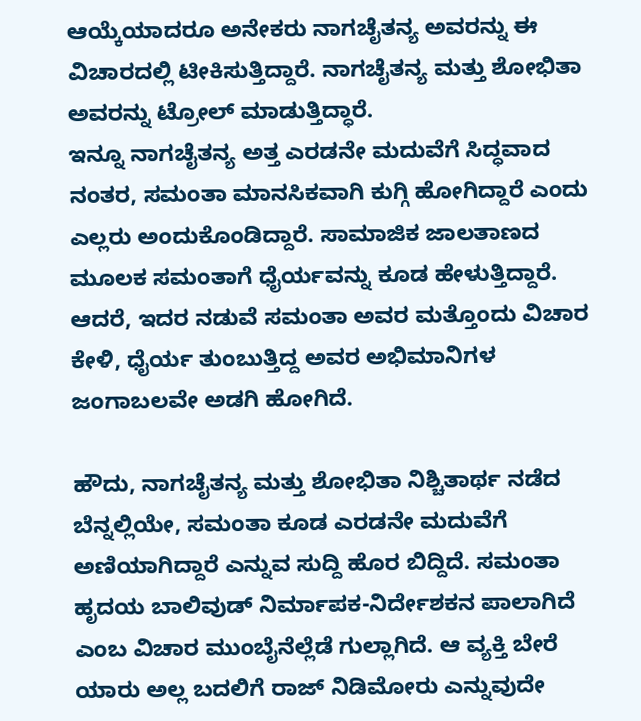ಆಯ್ಕೆಯಾದರೂ ಅನೇಕರು ನಾಗಚೈತನ್ಯ ಅವರನ್ನು ಈ ವಿಚಾರದಲ್ಲಿ ಟೀಕಿಸುತ್ತಿದ್ದಾರೆ. ನಾಗಚೈತನ್ಯ ಮತ್ತು ಶೋಭಿತಾ ಅವರನ್ನು ಟ್ರೋಲ್ ಮಾಡುತ್ತಿದ್ಧಾರೆ.
ಇನ್ನೂ ನಾಗಚೈತನ್ಯ ಅತ್ತ ಎರಡನೇ ಮದುವೆಗೆ ಸಿದ್ಧವಾದ ನಂತರ, ಸಮಂತಾ ಮಾನಸಿಕವಾಗಿ ಕುಗ್ಗಿ ಹೋಗಿದ್ದಾರೆ ಎಂದು ಎಲ್ಲರು ಅಂದುಕೊಂಡಿದ್ದಾರೆ. ಸಾಮಾಜಿಕ ಜಾಲತಾಣದ ಮೂಲಕ ಸಮಂತಾಗೆ ಧೈರ್ಯವನ್ನು ಕೂಡ ಹೇಳುತ್ತಿದ್ದಾರೆ. ಆದರೆ, ಇದರ ನಡುವೆ ಸಮಂತಾ ಅವರ ಮತ್ತೊಂದು ವಿಚಾರ ಕೇಳಿ, ಧೈರ್ಯ ತುಂಬುತ್ತಿದ್ದ ಅವರ ಅಭಿಮಾನಿಗಳ ಜಂಗಾಬಲವೇ ಅಡಗಿ ಹೋಗಿದೆ.

ಹೌದು, ನಾಗಚೈತನ್ಯ ಮತ್ತು ಶೋಭಿತಾ ನಿಶ್ಚಿತಾರ್ಥ ನಡೆದ ಬೆನ್ನಲ್ಲಿಯೇ, ಸಮಂತಾ ಕೂಡ ಎರಡನೇ ಮದುವೆಗೆ ಅಣಿಯಾಗಿದ್ದಾರೆ ಎನ್ನುವ ಸುದ್ದಿ ಹೊರ ಬಿದ್ದಿದೆ. ಸಮಂತಾ ಹೃದಯ ಬಾಲಿವುಡ್ ನಿರ್ಮಾಪಕ-ನಿರ್ದೇಶಕನ ಪಾಲಾಗಿದೆ ಎಂಬ ವಿಚಾರ ಮುಂಬೈನೆಲ್ಲೆಡೆ ಗುಲ್ಲಾಗಿದೆ. ಆ ವ್ಯಕ್ತಿ ಬೇರೆ ಯಾರು ಅಲ್ಲ ಬದಲಿಗೆ ರಾಜ್ ನಿಡಿಮೋರು ಎನ್ನುವುದೇ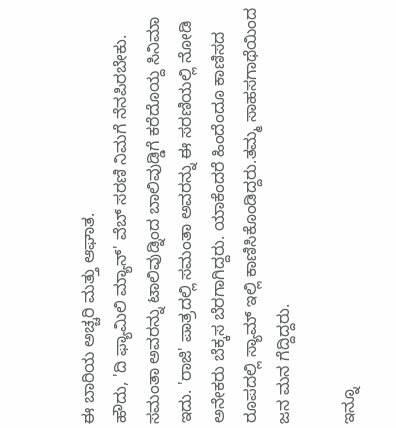ಈ ಬಾರಿಯ ಅಚ್ಚರಿ ಮತ್ತು ಆಘಾತ.
ಹೌದು, 'ದಿ ಫ್ಯಾಮಿಲಿ ಮ್ಯಾನ್' ವೆಬ್ ಸರಣಿ ನಿಮಗೆ ನೆನಪಿರಬೇಕು. ಸಮಂತಾ ಅವರನ್ನು ಟಾಲಿವುಡ್ನಿಂದ ಬಾಲಿವುಡ್ಡಿಗೆ ಕರೆದೊಯ್ದ ಸಿನಿಮಾ ಇದು. 'ರಾಜಿ' ಪಾತ್ರದಲ್ಲಿ ಸಮಂತಾ ಅವರನ್ನು ಈ ಸರಣಿಯಲ್ಲಿ ನೋಡಿ ಅನೇಕರು ಬೆಕ್ಕಸ ಬೆರಗಾಗಿದ್ದರು. ಯಾಕೆಂದರೆ ಹಿಂದೆಂದೂ ಕಾಣಿಸದ ರೂಪದಲ್ಲಿ ಸ್ಯಾಮ್ ಇಲ್ಲಿ ಕಾಣಿಸಿಕೊಂಡಿದ್ದರು.ತಮ್ಮ ಸಾಹಸಗಾಥೆಯಿಂದ ಜನ ಮನ ಗೆದ್ದಿದ್ದರು.

ಇನ್ನೂ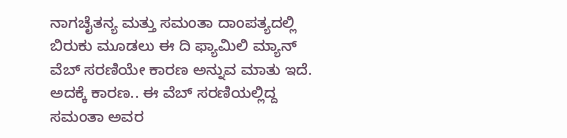ನಾಗಚೈತನ್ಯ ಮತ್ತು ಸಮಂತಾ ದಾಂಪತ್ಯದಲ್ಲಿ ಬಿರುಕು ಮೂಡಲು ಈ ದಿ ಫ್ಯಾಮಿಲಿ ಮ್ಯಾನ್ ವೆಬ್ ಸರಣಿಯೇ ಕಾರಣ ಅನ್ನುವ ಮಾತು ಇದೆ. ಅದಕ್ಕೆ ಕಾರಣ.. ಈ ವೆಬ್ ಸರಣಿಯಲ್ಲಿದ್ದ ಸಮಂತಾ ಅವರ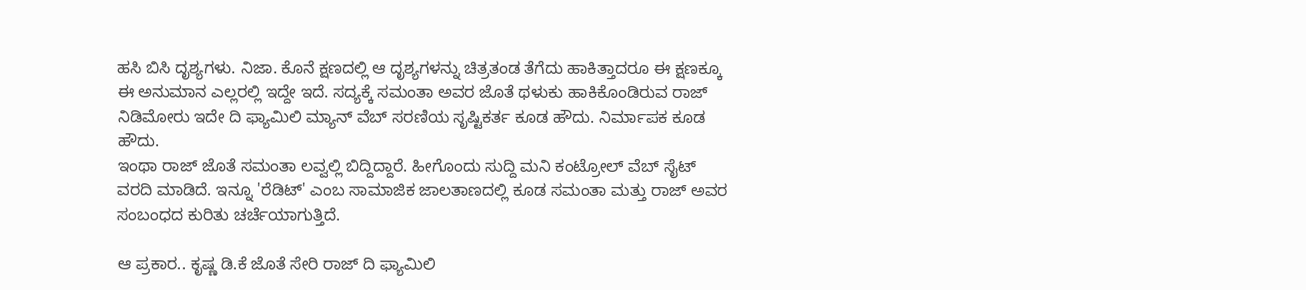ಹಸಿ ಬಿಸಿ ದೃಶ್ಯಗಳು. ನಿಜಾ. ಕೊನೆ ಕ್ಷಣದಲ್ಲಿ ಆ ದೃಶ್ಯಗಳನ್ನು ಚಿತ್ರತಂಡ ತೆಗೆದು ಹಾಕಿತ್ತಾದರೂ ಈ ಕ್ಷಣಕ್ಕೂ ಈ ಅನುಮಾನ ಎಲ್ಲರಲ್ಲಿ ಇದ್ದೇ ಇದೆ. ಸದ್ಯಕ್ಕೆ ಸಮಂತಾ ಅವರ ಜೊತೆ ಥಳುಕು ಹಾಕಿಕೊಂಡಿರುವ ರಾಜ್ ನಿಡಿಮೋರು ಇದೇ ದಿ ಫ್ಯಾಮಿಲಿ ಮ್ಯಾನ್ ವೆಬ್ ಸರಣಿಯ ಸೃಷ್ಟಿಕರ್ತ ಕೂಡ ಹೌದು. ನಿರ್ಮಾಪಕ ಕೂಡ ಹೌದು.
ಇಂಥಾ ರಾಜ್ ಜೊತೆ ಸಮಂತಾ ಲವ್ವಲ್ಲಿ ಬಿದ್ದಿದ್ದಾರೆ. ಹೀಗೊಂದು ಸುದ್ದಿ ಮನಿ ಕಂಟ್ರೋಲ್ ವೆಬ್ ಸೈಟ್ ವರದಿ ಮಾಡಿದೆ. ಇನ್ನೂ 'ರೆಡಿಟ್' ಎಂಬ ಸಾಮಾಜಿಕ ಜಾಲತಾಣದಲ್ಲಿ ಕೂಡ ಸಮಂತಾ ಮತ್ತು ರಾಜ್ ಅವರ ಸಂಬಂಧದ ಕುರಿತು ಚರ್ಚೆಯಾಗುತ್ತಿದೆ.

ಆ ಪ್ರಕಾರ.. ಕೃಷ್ಣ ಡಿ.ಕೆ ಜೊತೆ ಸೇರಿ ರಾಜ್ ದಿ ಫ್ಯಾಮಿಲಿ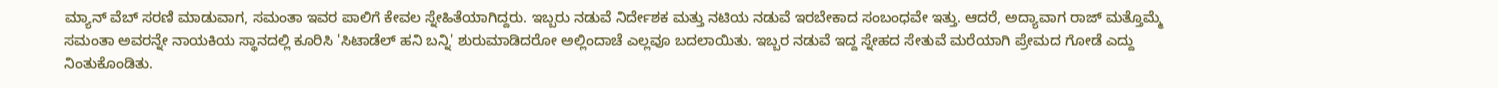ಮ್ಯಾನ್ ವೆಬ್ ಸರಣಿ ಮಾಡುವಾಗ, ಸಮಂತಾ ಇವರ ಪಾಲಿಗೆ ಕೇವಲ ಸ್ನೇಹಿತೆಯಾಗಿದ್ದರು. ಇಬ್ಬರು ನಡುವೆ ನಿರ್ದೇಶಕ ಮತ್ತು ನಟಿಯ ನಡುವೆ ಇರಬೇಕಾದ ಸಂಬಂಧವೇ ಇತ್ತು. ಆದರೆ, ಅದ್ಯಾವಾಗ ರಾಜ್ ಮತ್ತೊಮ್ಮೆ ಸಮಂತಾ ಅವರನ್ನೇ ನಾಯಕಿಯ ಸ್ಥಾನದಲ್ಲಿ ಕೂರಿಸಿ 'ಸಿಟಾಡೆಲ್ ಹನಿ ಬನ್ನಿ' ಶುರುಮಾಡಿದರೋ ಅಲ್ಲಿಂದಾಚೆ ಎಲ್ಲವೂ ಬದಲಾಯಿತು. ಇಬ್ಬರ ನಡುವೆ ಇದ್ದ ಸ್ನೇಹದ ಸೇತುವೆ ಮರೆಯಾಗಿ ಪ್ರೇಮದ ಗೋಡೆ ಎದ್ದು ನಿಂತುಕೊಂಡಿತು.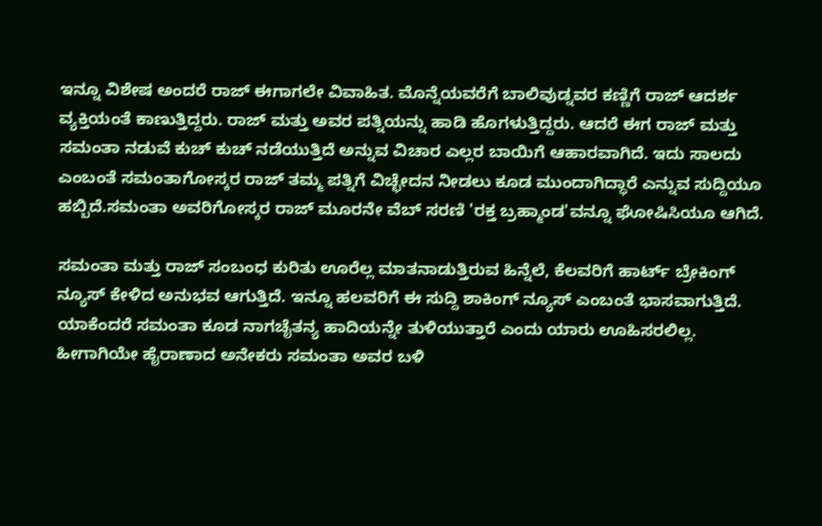ಇನ್ನೂ ವಿಶೇಷ ಅಂದರೆ ರಾಜ್ ಈಗಾಗಲೇ ವಿವಾಹಿತ. ಮೊನ್ನೆಯವರೆಗೆ ಬಾಲಿವುಡ್ನವರ ಕಣ್ಣಿಗೆ ರಾಜ್ ಆದರ್ಶ ವ್ಯಕ್ತಿಯಂತೆ ಕಾಣುತ್ತಿದ್ದರು. ರಾಜ್ ಮತ್ತು ಅವರ ಪತ್ನಿಯನ್ನು ಹಾಡಿ ಹೊಗಳುತ್ತಿದ್ದರು. ಆದರೆ ಈಗ ರಾಜ್ ಮತ್ತು ಸಮಂತಾ ನಡುವೆ ಕುಚ್ ಕುಚ್ ನಡೆಯುತ್ತಿದೆ ಅನ್ನುವ ವಿಚಾರ ಎಲ್ಲರ ಬಾಯಿಗೆ ಆಹಾರವಾಗಿದೆ. ಇದು ಸಾಲದು ಎಂಬಂತೆ ಸಮಂತಾಗೋಸ್ಕರ ರಾಜ್ ತಮ್ಮ ಪತ್ನಿಗೆ ವಿಚ್ಛೇದನ ನೀಡಲು ಕೂಡ ಮುಂದಾಗಿದ್ಧಾರೆ ಎನ್ನುವ ಸುದ್ದಿಯೂ ಹಬ್ಬಿದೆ.ಸಮಂತಾ ಅವರಿಗೋಸ್ಕರ ರಾಜ್ ಮೂರನೇ ವೆಬ್ ಸರಣಿ 'ರಕ್ತ ಬ್ರಹ್ಮಾಂಡ'ವನ್ನೂ ಘೋಷಿಸಿಯೂ ಆಗಿದೆ.

ಸಮಂತಾ ಮತ್ತು ರಾಜ್ ಸಂಬಂಧ ಕುರಿತು ಊರೆಲ್ಲ ಮಾತನಾಡುತ್ತಿರುವ ಹಿನ್ನೆಲೆ, ಕೆಲವರಿಗೆ ಹಾರ್ಟ್ ಬ್ರೇಕಿಂಗ್ ನ್ಯೂಸ್ ಕೇಳಿದ ಅನುಭವ ಆಗುತ್ತಿದೆ. ಇನ್ನೂ ಹಲವರಿಗೆ ಈ ಸುದ್ದಿ ಶಾಕಿಂಗ್ ನ್ಯೂಸ್ ಎಂಬಂತೆ ಭಾಸವಾಗುತ್ತಿದೆ. ಯಾಕೆಂದರೆ ಸಮಂತಾ ಕೂಡ ನಾಗಚೈತನ್ಯ ಹಾದಿಯನ್ನೇ ತುಳಿಯುತ್ತಾರೆ ಎಂದು ಯಾರು ಊಹಿಸರಲಿಲ್ಲ. ಹೀಗಾಗಿಯೇ ಹೈರಾಣಾದ ಅನೇಕರು ಸಮಂತಾ ಅವರ ಬಳಿ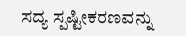ಸದ್ಯ ಸ್ಪಷ್ಟೀಕರಣವನ್ನು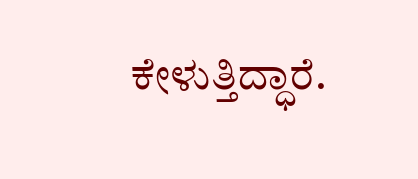ಕೇಳುತ್ತಿದ್ಧಾರೆ.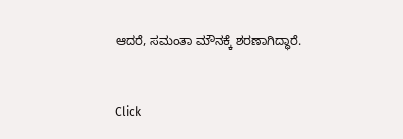ಆದರೆ, ಸಮಂತಾ ಮೌನಕ್ಕೆ ಶರಣಾಗಿದ್ಧಾರೆ.


Click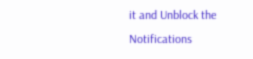it and Unblock the Notifications